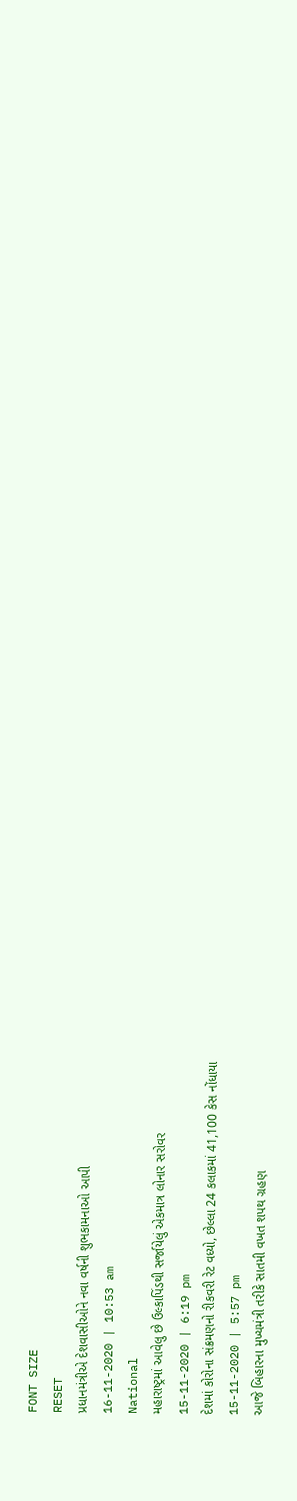FONT SIZE
RESET
પ્રધાનમંત્રીએ દેશવાસીઓને નવા વર્ષની શુભકામનાઓ આપી
16-11-2020 | 10:53 am
National
મહારાષ્ટ્રમાં આવેલુ છે ઉલ્કાપિંડથી સર્જાયેલું એકમાત્ર લોનાર સરોવર
15-11-2020 | 6:19 pm
દેશમાં કોરોના સંક્રમણનો રીકવરી રેટ વધ્યો, છેલ્લા 24 કલાકમાં 41,100 કેસ નોંધાયા
15-11-2020 | 5:57 pm
આજે બિહારના મુખ્યમંત્રી તરીકે સાતમી વખત શપથ ગ્રહણ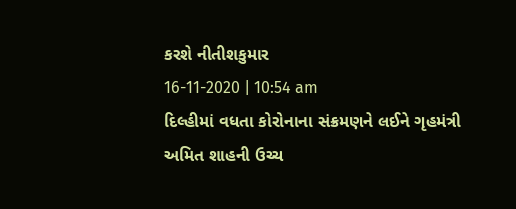કરશે નીતીશકુમાર
16-11-2020 | 10:54 am
દિલ્હીમાં વધતા કોરોનાના સંક્રમણને લઈને ગૃહમંત્રી અમિત શાહની ઉચ્ચ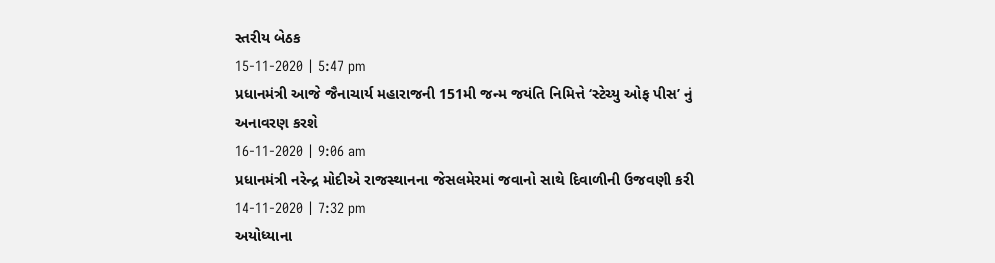સ્તરીય બેઠક
15-11-2020 | 5:47 pm
પ્રધાનમંત્રી આજે જૈનાચાર્ય મહારાજની 151મી જન્મ જયંતિ નિમિત્તે ‘સ્ટેચ્યુ ઓફ પીસ’ નું અનાવરણ કરશે
16-11-2020 | 9:06 am
પ્રધાનમંત્રી નરેન્દ્ર મોદીએ રાજસ્થાનના જેસલમેરમાં જવાનો સાથે દિવાળીની ઉજવણી કરી
14-11-2020 | 7:32 pm
અયોધ્યાના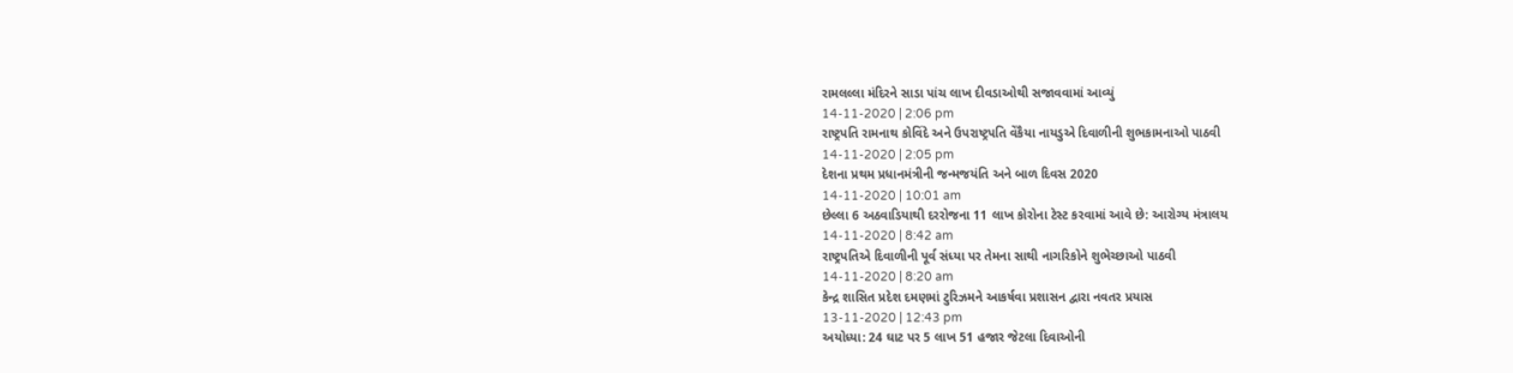રામલલ્લા મંદિરને સાડા પાંચ લાખ દીવડાઓથી સજાવવામાં આવ્યું
14-11-2020 | 2:06 pm
રાષ્ટ્રપતિ રામનાથ કોવિંદે અને ઉપરાષ્ટ્રપતિ વેંકૈયા નાયડુએ દિવાળીની શુભકામનાઓ પાઠવી
14-11-2020 | 2:05 pm
દેશના પ્રથમ પ્રધાનમંત્રીની જન્મજયંતિ અને બાળ દિવસ 2020
14-11-2020 | 10:01 am
છેલ્લા 6 અઠવાડિયાથી દરરોજના 11 લાખ કોરોના ટેસ્ટ કરવામાં આવે છે: આરોગ્ય મંત્રાલય
14-11-2020 | 8:42 am
રાષ્ટ્રપતિએ દિવાળીની પૂર્વ સંધ્યા પર તેમના સાથી નાગરિકોને શુભેચ્છાઓ પાઠવી
14-11-2020 | 8:20 am
કેન્દ્ર શાસિત પ્રદેશ દમણમાં ટુરિઝમને આકર્ષવા પ્રશાસન દ્વારા નવતર પ્રયાસ
13-11-2020 | 12:43 pm
અયોધ્યા: 24 ઘાટ પર 5 લાખ 51 હજાર જેટલા દિવાઓની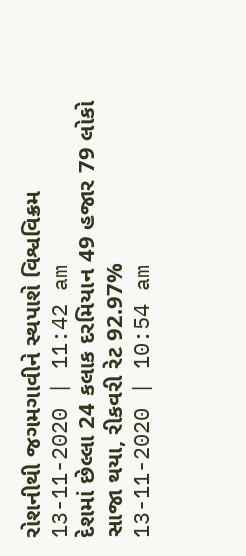રોશનીથી જગમગાવીને સ્થપાશે વિશ્વવિક્રમ
13-11-2020 | 11:42 am
દેશમાં છેલ્લા 24 કલાક દરમિયાન 49 હજાર 79 લોકો સાજા થયા, રીકવરી રેટ 92.97%
13-11-2020 | 10:54 am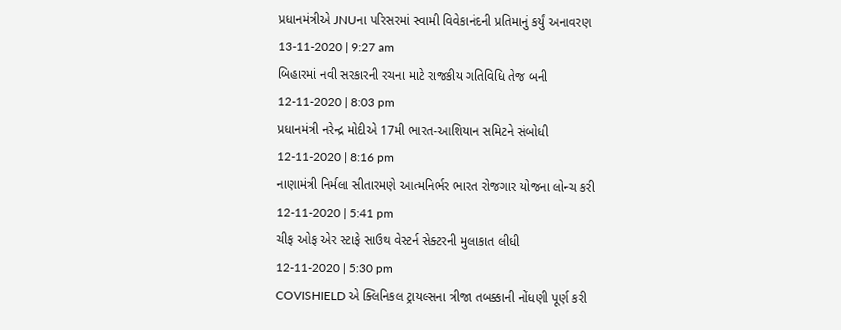પ્રધાનમંત્રીએ JNUના પરિસરમાં સ્વામી વિવેકાનંદની પ્રતિમાનું કર્યું અનાવરણ
13-11-2020 | 9:27 am
બિહારમાં નવી સરકારની રચના માટે રાજકીય ગતિવિધિ તેજ બની
12-11-2020 | 8:03 pm
પ્રધાનમંત્રી નરેન્દ્ર મોદીએ 17મી ભારત-આશિયાન સમિટને સંબોધી
12-11-2020 | 8:16 pm
નાણામંત્રી નિર્મલા સીતારમણે આત્મનિર્ભર ભારત રોજગાર યોજના લોન્ચ કરી
12-11-2020 | 5:41 pm
ચીફ ઓફ એર સ્ટાફે સાઉથ વેસ્ટર્ન સેક્ટરની મુલાકાત લીધી
12-11-2020 | 5:30 pm
COVISHIELD એ ક્લિનિકલ ટ્રાયલ્સના ત્રીજા તબક્કાની નોંધણી પૂર્ણ કરી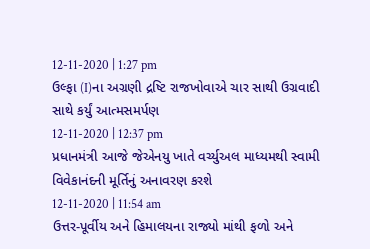12-11-2020 | 1:27 pm
ઉલ્ફા (I)ના અગ્રણી દ્રષ્ટિ રાજખોવાએ ચાર સાથી ઉગ્રવાદી સાથે કર્યું આત્મસમર્પણ
12-11-2020 | 12:37 pm
પ્રધાનમંત્રી આજે જેએનયુ ખાતે વર્ચ્યુઅલ માધ્યમથી સ્વામી વિવેકાનંદની મૂર્તિનું અનાવરણ કરશે
12-11-2020 | 11:54 am
ઉત્તર-પૂર્વીય અને હિમાલયના રાજ્યો માંથી ફળો અને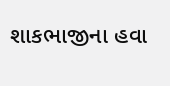શાકભાજીના હવા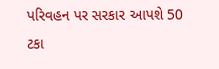પરિવહન પર સરકાર આપશે 50 ટકા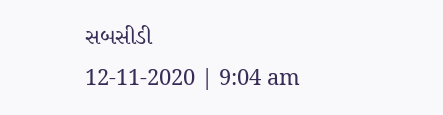સબસીડી
12-11-2020 | 9:04 am